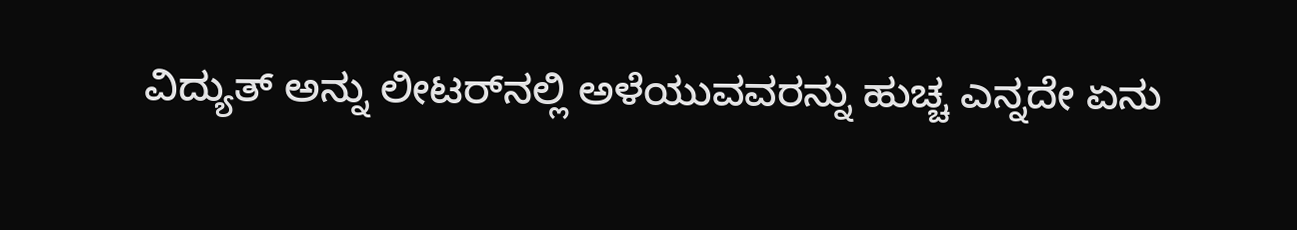ವಿದ್ಯುತ್ ಅನ್ನು ಲೀಟರ್‌ನಲ್ಲಿ ಅಳೆಯುವವರನ್ನು ಹುಚ್ಚ ಎನ್ನದೇ ಏನು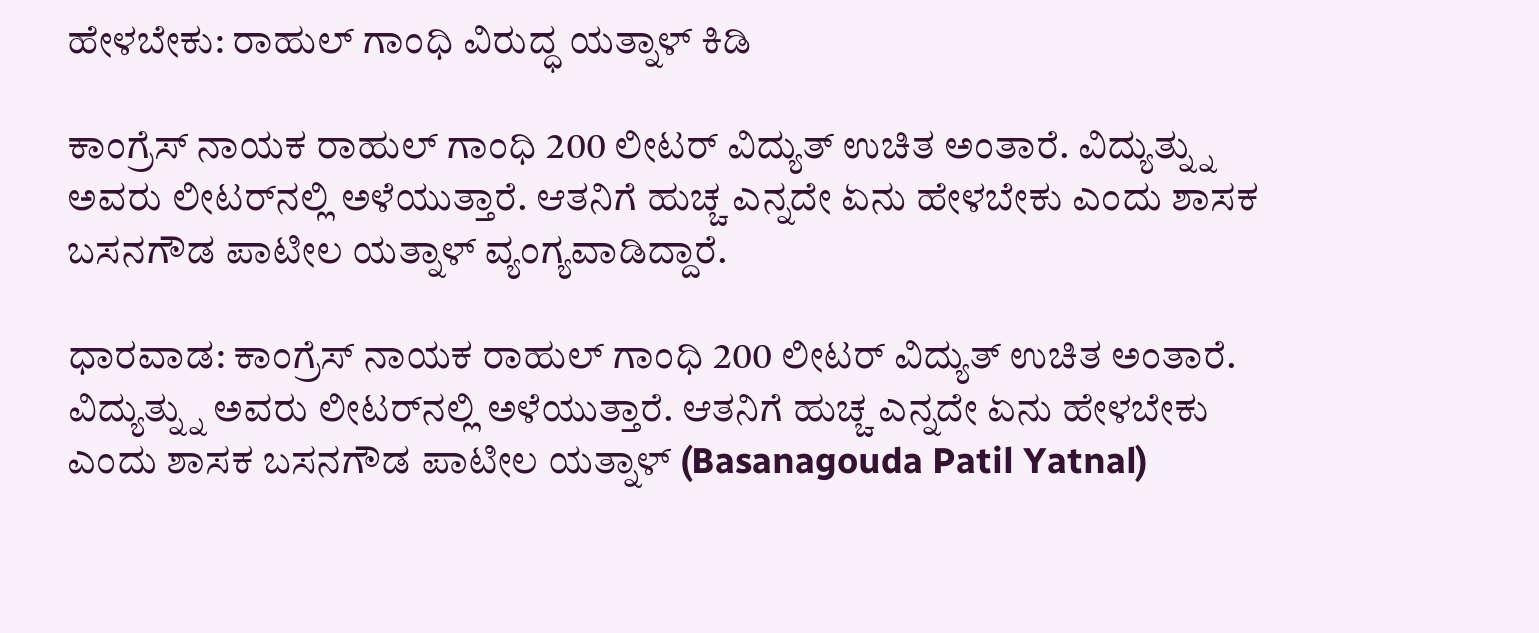ಹೇಳಬೇಕು: ರಾಹುಲ್ ಗಾಂಧಿ ವಿರುದ್ಧ ಯತ್ನಾಳ್ ಕಿಡಿ

ಕಾಂಗ್ರೆಸ್ ನಾಯಕ ರಾಹುಲ್ ಗಾಂಧಿ 200 ಲೀಟರ್ ವಿದ್ಯುತ್ ಉಚಿತ ಅಂತಾರೆ. ವಿದ್ಯುತ್ನ್ನು ಅವರು ಲೀಟರ್‌ನಲ್ಲಿ ಅಳೆಯುತ್ತಾರೆ. ಆತನಿಗೆ ಹುಚ್ಚ ಎನ್ನದೇ ಏನು ಹೇಳಬೇಕು ಎಂದು ಶಾಸಕ ಬಸನಗೌಡ ಪಾಟೀಲ ಯತ್ನಾಳ್ ವ್ಯಂಗ್ಯವಾಡಿದ್ದಾರೆ.

ಧಾರವಾಡ: ಕಾಂಗ್ರೆಸ್ ನಾಯಕ ರಾಹುಲ್ ಗಾಂಧಿ 200 ಲೀಟರ್ ವಿದ್ಯುತ್ ಉಚಿತ ಅಂತಾರೆ. ವಿದ್ಯುತ್ನ್ನು ಅವರು ಲೀಟರ್‌ನಲ್ಲಿ ಅಳೆಯುತ್ತಾರೆ. ಆತನಿಗೆ ಹುಚ್ಚ ಎನ್ನದೇ ಏನು ಹೇಳಬೇಕು ಎಂದು ಶಾಸಕ ಬಸನಗೌಡ ಪಾಟೀಲ ಯತ್ನಾಳ್ (Basanagouda Patil Yatnal)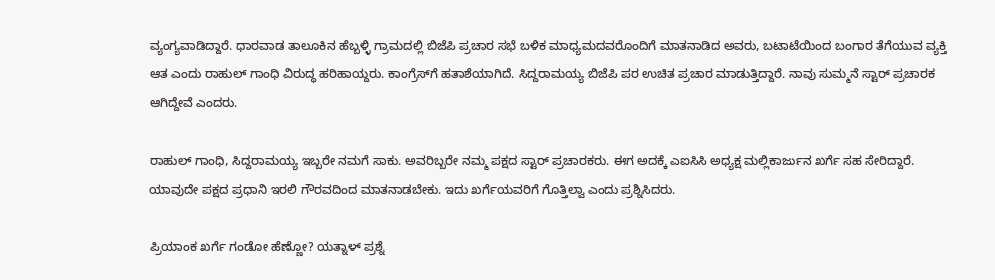ವ್ಯಂಗ್ಯವಾಡಿದ್ದಾರೆ. ಧಾರವಾಡ ತಾಲೂಕಿನ ಹೆಬ್ಬಳ್ಳಿ ಗ್ರಾಮದಲ್ಲಿ ಬಿಜೆಪಿ ಪ್ರಚಾರ ಸಭೆ ಬಳಿಕ ಮಾಧ್ಯಮದವರೊಂದಿಗೆ ಮಾತನಾಡಿದ ಅವರು, ಬಟಾಟೆಯಿಂದ ಬಂಗಾರ ತೆಗೆಯುವ ವ್ಯಕ್ತಿ ಆತ ಎಂದು ರಾಹುಲ್ ಗಾಂಧಿ ವಿರುದ್ಧ ಹರಿಹಾಯ್ದರು. ಕಾಂಗ್ರೆಸ್‌ಗೆ ಹತಾಶೆಯಾಗಿದೆ. ಸಿದ್ದರಾಮಯ್ಯ ಬಿಜೆಪಿ ಪರ ಉಚಿತ ಪ್ರಚಾರ ಮಾಡುತ್ತಿದ್ದಾರೆ. ನಾವು ಸುಮ್ಮನೆ ಸ್ಟಾರ್ ಪ್ರಚಾರಕ ಆಗಿದ್ದೇವೆ ಎಂದರು.

ರಾಹುಲ್ ಗಾಂಧಿ, ಸಿದ್ದರಾಮಯ್ಯ ಇಬ್ಬರೇ ನಮಗೆ ಸಾಕು. ಅವರಿಬ್ಬರೇ ನಮ್ಮ ಪಕ್ಷದ ಸ್ಟಾರ್ ಪ್ರಚಾರಕರು. ಈಗ ಅದಕ್ಕೆ ಎಐಸಿಸಿ ಅಧ್ಯಕ್ಷ ಮಲ್ಲಿಕಾರ್ಜುನ ಖರ್ಗೆ ಸಹ ಸೇರಿದ್ದಾರೆ. ಯಾವುದೇ ಪಕ್ಷದ ಪ್ರಧಾನಿ ಇರಲಿ ಗೌರವದಿಂದ ಮಾತನಾಡಬೇಕು. ಇದು ಖರ್ಗೆಯವರಿಗೆ ಗೊತ್ತಿಲ್ವಾ ಎಂದು ಪ್ರಶ್ನಿಸಿದರು.

ಪ್ರಿಯಾಂಕ ಖರ್ಗೆ ಗಂಡೋ ಹೆಣ್ಣೋ? ಯತ್ನಾಳ್ ಪ್ರಶ್ನೆ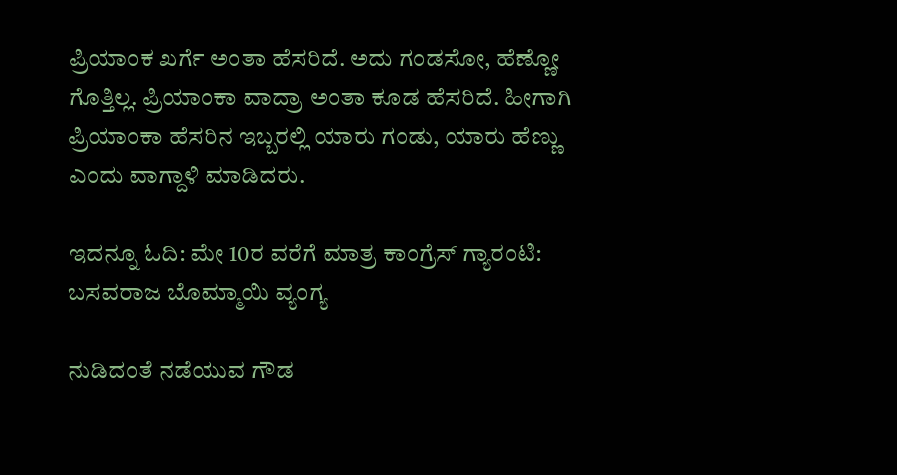ಪ್ರಿಯಾಂಕ ಖರ್ಗೆ ಅಂತಾ ಹೆಸರಿದೆ. ಅದು ಗಂಡಸೋ, ಹೆಣ್ಣೋ ಗೊತ್ತಿಲ್ಲ. ಪ್ರಿಯಾಂಕಾ ವಾದ್ರಾ ಅಂತಾ ಕೂಡ ಹೆಸರಿದೆ. ಹೀಗಾಗಿ ಪ್ರಿಯಾಂಕಾ ಹೆಸರಿನ ಇಬ್ಬರಲ್ಲಿ ಯಾರು ಗಂಡು, ಯಾರು ಹೆಣ್ಣು ಎಂದು ವಾಗ್ದಾಳಿ ಮಾಡಿದರು.

ಇದನ್ನೂ ಓದಿ: ಮೇ 10ರ ವರೆಗೆ ಮಾತ್ರ ಕಾಂಗ್ರೆಸ್ ಗ್ಯಾರಂಟಿ: ಬಸವರಾಜ ಬೊಮ್ಮಾಯಿ ವ್ಯಂಗ್ಯ

ನುಡಿದಂತೆ ನಡೆಯುವ ಗೌಡ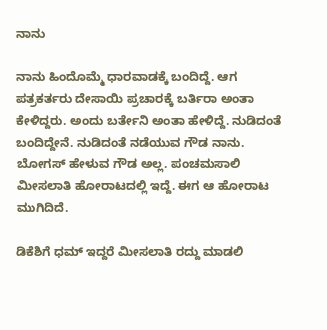ನಾನು

ನಾನು ಹಿಂದೊಮ್ಮೆ ಧಾರವಾಡಕ್ಕೆ ಬಂದಿದ್ದೆ. ಆಗ ಪತ್ರಕರ್ತರು ದೇಸಾಯಿ ಪ್ರಚಾರಕ್ಕೆ ಬರ್ತಿರಾ ಅಂತಾ ಕೇಳಿದ್ದರು. ಅಂದು ಬರ್ತೇನಿ ಅಂತಾ ಹೇಳಿದ್ದೆ. ನುಡಿದಂತೆ ಬಂದಿದ್ದೇನೆ. ನುಡಿದಂತೆ ನಡೆಯುವ ಗೌಡ ನಾನು. ಬೋಗಸ್ ಹೇಳುವ ಗೌಡ ಅಲ್ಲ. ಪಂಚಮಸಾಲಿ ಮೀಸಲಾತಿ ಹೋರಾಟದಲ್ಲಿ ಇದ್ದೆ. ಈಗ ಆ ಹೋರಾಟ ಮುಗಿದಿದೆ.

ಡಿಕೆಶಿಗೆ ಧಮ್ ಇದ್ದರೆ ಮೀಸಲಾತಿ ರದ್ದು ಮಾಡಲಿ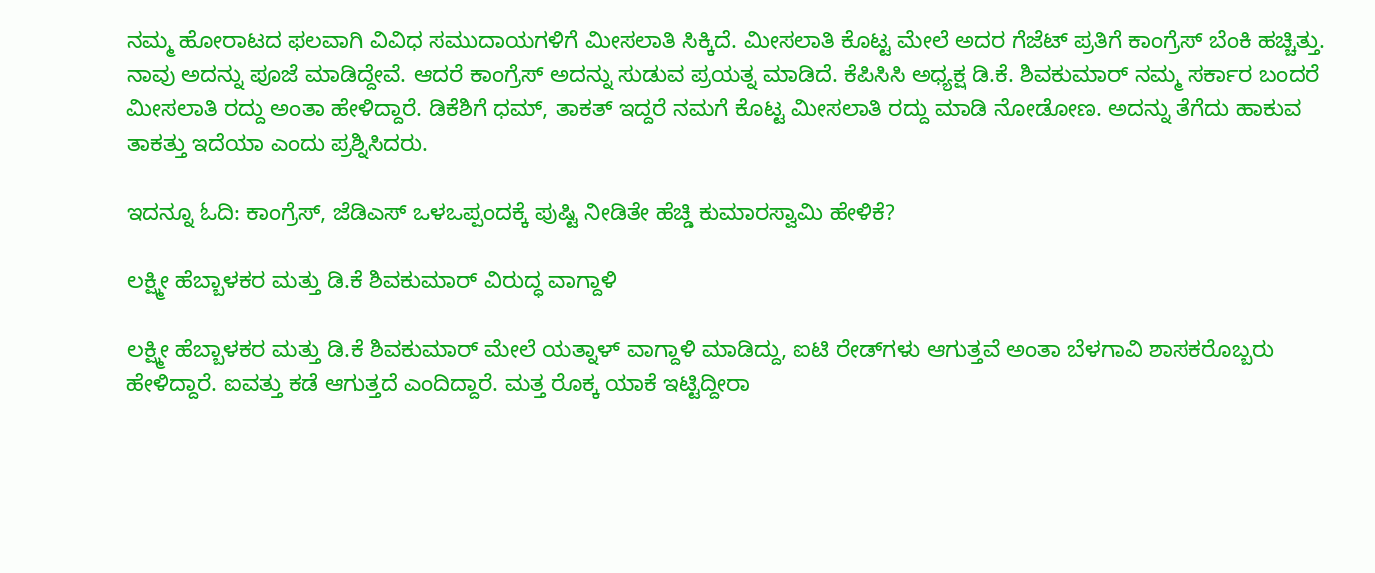ನಮ್ಮ ಹೋರಾಟದ ಫಲವಾಗಿ ವಿವಿಧ ಸಮುದಾಯಗಳಿಗೆ ಮೀಸಲಾತಿ ಸಿಕ್ಕಿದೆ. ಮೀಸಲಾತಿ ಕೊಟ್ಟ ಮೇಲೆ ಅದರ ಗೆಜೆಟ್ ಪ್ರತಿಗೆ ಕಾಂಗ್ರೆಸ್ ಬೆಂಕಿ ಹಚ್ಚಿತ್ತು. ನಾವು ಅದನ್ನು ಪೂಜೆ ಮಾಡಿದ್ದೇವೆ. ಆದರೆ ಕಾಂಗ್ರೆಸ್ ಅದನ್ನು ಸುಡುವ ಪ್ರಯತ್ನ ಮಾಡಿದೆ. ಕೆಪಿಸಿಸಿ ಅಧ್ಯಕ್ಷ ಡಿ.ಕೆ. ಶಿವಕುಮಾರ್ ನಮ್ಮ ಸರ್ಕಾರ ಬಂದರೆ ಮೀಸಲಾತಿ ರದ್ದು ಅಂತಾ ಹೇಳಿದ್ದಾರೆ. ಡಿಕೆಶಿಗೆ ಧಮ್, ತಾಕತ್ ಇದ್ದರೆ ನಮಗೆ ಕೊಟ್ಟ ಮೀಸಲಾತಿ ರದ್ದು ಮಾಡಿ ನೋಡೋಣ. ಅದನ್ನು ತೆಗೆದು ಹಾಕುವ ತಾಕತ್ತು ಇದೆಯಾ ಎಂದು ಪ್ರಶ್ನಿಸಿದರು.

ಇದನ್ನೂ ಓದಿ: ಕಾಂಗ್ರೆಸ್, ಜೆಡಿಎಸ್ ಒಳಒಪ್ಪಂದಕ್ಕೆ ಪುಷ್ಟಿ ನೀಡಿತೇ ಹೆಚ್ಡಿ ಕುಮಾರಸ್ವಾಮಿ ಹೇಳಿಕೆ?

ಲಕ್ಷ್ಮೀ ಹೆಬ್ಬಾಳಕರ ಮತ್ತು ಡಿ.ಕೆ ಶಿವಕುಮಾರ್ ವಿರುದ್ಧ ವಾಗ್ದಾಳಿ

ಲಕ್ಷ್ಮೀ ಹೆಬ್ಬಾಳಕರ ಮತ್ತು ಡಿ.ಕೆ ಶಿವಕುಮಾರ್ ಮೇಲೆ‌ ಯತ್ನಾಳ್ ವಾಗ್ದಾಳಿ ಮಾಡಿದ್ದು, ಐಟಿ ರೇಡ್‌ಗಳು ಆಗುತ್ತವೆ ಅಂತಾ ಬೆಳಗಾವಿ ಶಾಸಕರೊಬ್ಬರು ಹೇಳಿದ್ದಾರೆ. ಐವತ್ತು ಕಡೆ ಆಗುತ್ತದೆ ಎಂದಿದ್ದಾರೆ. ಮತ್ತ ರೊಕ್ಕ ಯಾಕೆ ಇಟ್ಟಿದ್ದೀರಾ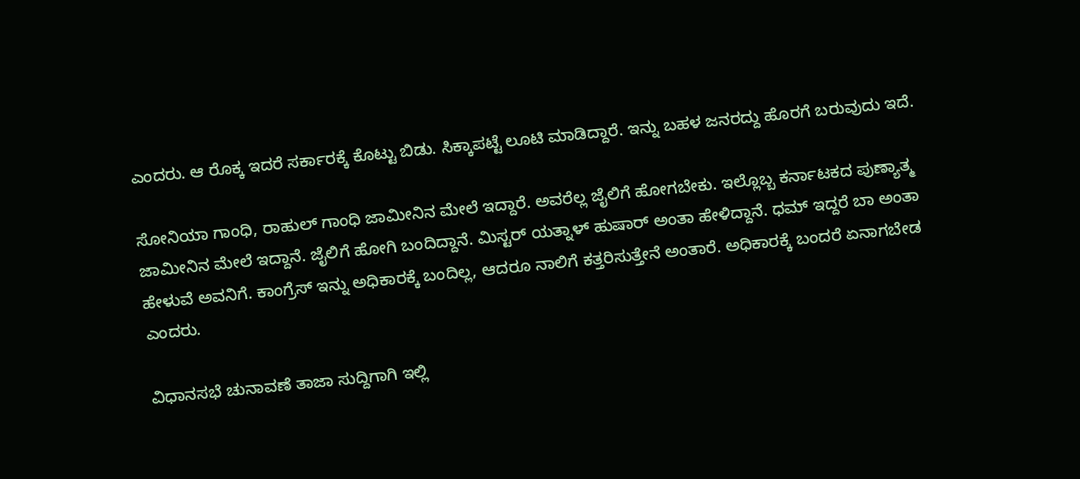ಎಂದರು. ಆ ರೊಕ್ಕ ಇದರೆ ಸರ್ಕಾರಕ್ಕೆ ಕೊಟ್ಟು ಬಿಡು. ಸಿಕ್ಕಾಪಟ್ಟೆ ಲೂಟಿ ಮಾಡಿದ್ದಾರೆ. ಇನ್ನು ಬಹಳ ಜನರದ್ದು ಹೊರಗೆ ಬರುವುದು ಇದೆ.

ಸೋನಿಯಾ ಗಾಂಧಿ, ರಾಹುಲ್ ಗಾಂಧಿ ಜಾಮೀನಿನ ಮೇಲೆ ಇದ್ದಾರೆ. ಅವರೆಲ್ಲ ಜೈಲಿಗೆ ಹೋಗಬೇಕು. ಇಲ್ಲೊಬ್ಬ ಕರ್ನಾಟಕದ ಪುಣ್ಯಾತ್ಮ ಜಾಮೀನಿನ ಮೇಲೆ‌ ಇದ್ದಾನೆ. ಜೈಲಿಗೆ ಹೋಗಿ ಬಂದಿದ್ದಾನೆ. ಮಿಸ್ಟರ್ ಯತ್ನಾಳ್ ಹುಷಾರ್ ಅಂತಾ ಹೇಳಿದ್ದಾನೆ. ಧಮ್ ಇದ್ದರೆ ಬಾ ಅಂತಾ ಹೇಳುವೆ ಅವನಿಗೆ. ಕಾಂಗ್ರೆಸ್ ಇನ್ನು ಅಧಿಕಾರಕ್ಕೆ ಬಂದಿಲ್ಲ‌, ಆದರೂ ನಾಲಿಗೆ ಕತ್ತರಿಸುತ್ತೇನೆ ಅಂತಾರೆ. ಅಧಿಕಾರಕ್ಕೆ ಬಂದರೆ ಏನಾಗಬೇಡ ಎಂದರು.

ವಿಧಾನಸಭೆ ಚುನಾವಣೆ ತಾಜಾ ಸುದ್ದಿಗಾಗಿ ಇಲ್ಲಿ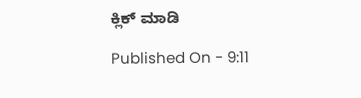ಕ್ಲಿಕ್ ಮಾಡಿ

Published On - 9:11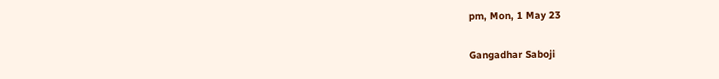pm, Mon, 1 May 23

Gangadhar Saboji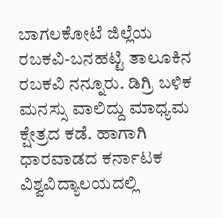ಬಾಗಲಕೋಟೆ ಜಿಲ್ಲೆಯ ರಬಕವಿ-ಬನಹಟ್ಟಿ ತಾಲೂಕಿನ ರಬಕವಿ ನನ್ನೂರು. ಡಿಗ್ರಿ ಬಳಿಕ ಮನಸ್ಸು ವಾಲಿದ್ದು ಮಾಧ್ಯಮ ಕ್ಷೇತ್ರದ ಕಡೆ. ಹಾಗಾಗಿ ಧಾರವಾಡದ ಕರ್ನಾಟಕ ವಿಶ್ವವಿದ್ಯಾಲಯದಲ್ಲಿ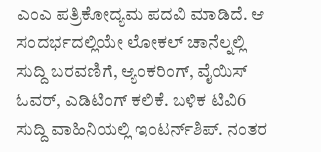ಎಂಎ ಪತ್ರಿಕೋದ್ಯಮ ಪದವಿ ಮಾಡಿದೆ. ಆ ಸಂದರ್ಭದಲ್ಲಿಯೇ ಲೋಕಲ್ ಚಾನೆಲ್ನಲ್ಲಿ ಸುದ್ದಿ ಬರವಣಿಗೆ, ಆ್ಯಂಕರಿಂಗ್, ವೈಯಿಸ್ ಓವರ್, ಎಡಿಟಿಂಗ್ ಕಲಿಕೆ. ಬಳಿಕ ಟಿವಿ6 ಸುದ್ದಿ ವಾಹಿನಿಯಲ್ಲಿ ಇಂಟರ್ನ್‌ಶಿಪ್. ನಂತರ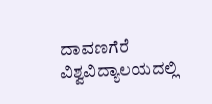ದಾವಣಗೆರೆ ವಿಶ್ವವಿದ್ಯಾಲಯದಲ್ಲಿ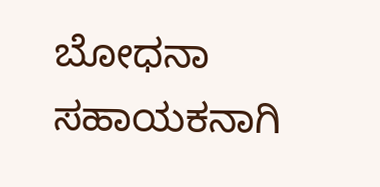ಬೋಧನಾ ಸಹಾಯಕನಾಗಿ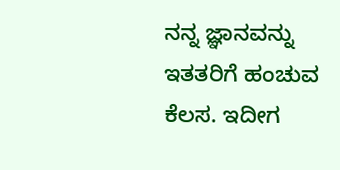ನನ್ನ ಜ್ಞಾನವನ್ನು ಇತತರಿಗೆ ಹಂಚುವ ಕೆಲಸ. ಇದೀಗ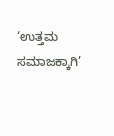‘ಉತ್ತಮ ಸಮಾಜಕ್ಕಾಗಿ’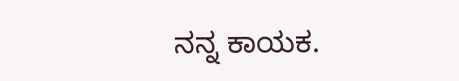ನನ್ನ ಕಾಯಕ.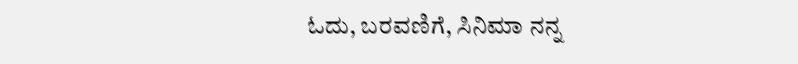ಓದು, ಬರವಣಿಗೆ, ಸಿನಿಮಾ ನನ್ನ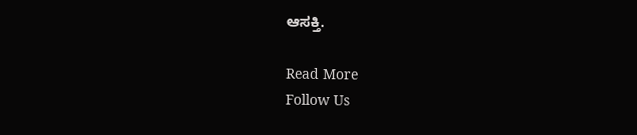ಆಸಕ್ತಿ.

Read More
Follow Us